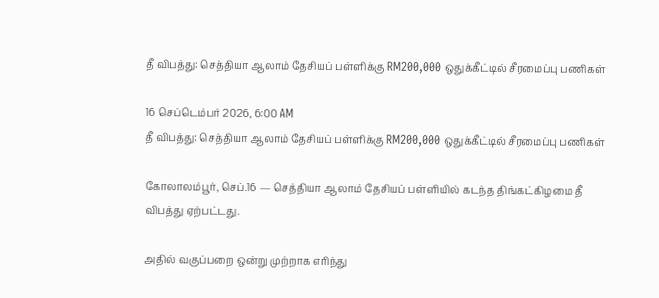தீ விபத்து: செத்தியா ஆலாம் தேசியப் பள்ளிக்கு RM200,000 ஒதுக்கீட்டில் சீரமைப்பு பணிகள்

16 செப்டெம்பர் 2026, 6:00 AM
தீ விபத்து: செத்தியா ஆலாம் தேசியப் பள்ளிக்கு RM200,000 ஒதுக்கீட்டில் சீரமைப்பு பணிகள்

கோலாலம்பூர், செப்.16 — செத்தியா ஆலாம் தேசியப் பள்ளியில் கடந்த திங்கட்கிழமை தீ விபத்து ஏற்பட்டது.

அதில் வகுப்பறை ஒன்று முற்றாக எரிந்து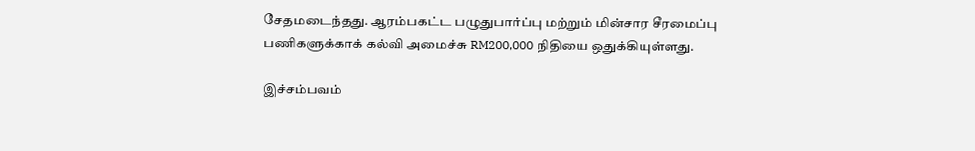சேதமடைந்தது. ஆரம்பகட்ட பழுதுபார்ப்பு மற்றும் மின்சார சீரமைப்பு பணிகளுக்காக் கல்வி அமைச்சு RM200,000 நிதியை ஒதுக்கியுள்ளது.

இச்சம்பவம்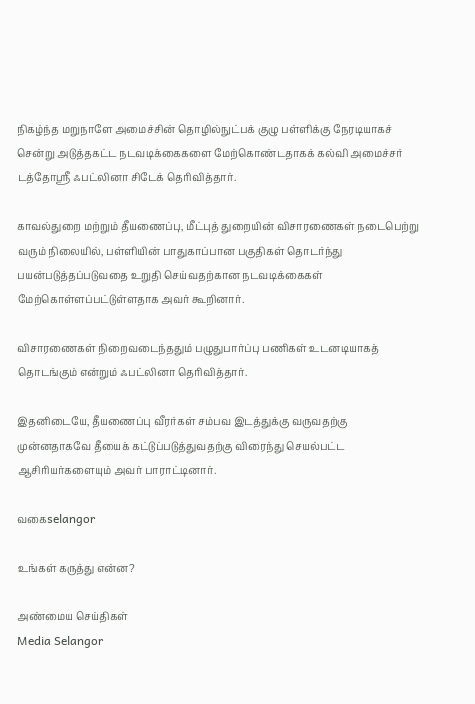நிகழ்ந்த மறுநாளே அமைச்சின் தொழில்நுட்பக் குழு பள்ளிக்கு நேரடியாகச் சென்று அடுத்தகட்ட நடவடிக்கைகளை மேற்கொண்டதாகக் கல்வி அமைச்சர் டத்தோஸ்ரீ ஃபட்லினா சிடேக் தெரிவித்தார்.

காவல்துறை மற்றும் தீயணைப்பு, மீட்புத் துறையின் விசாரணைகள் நடைபெற்று வரும் நிலையில், பள்ளியின் பாதுகாப்பான பகுதிகள் தொடர்ந்து பயன்படுத்தப்படுவதை உறுதி செய்வதற்கான நடவடிக்கைகள் மேற்கொள்ளப்பட்டுள்ளதாக அவர் கூறினார்.

விசாரணைகள் நிறைவடைந்ததும் பழுதுபார்ப்பு பணிகள் உடனடியாகத் தொடங்கும் என்றும் ஃபட்லினா தெரிவித்தார்.

இதனிடையே, தீயணைப்பு வீரர்கள் சம்பவ இடத்துக்கு வருவதற்கு முன்னதாகவே தீயைக் கட்டுப்படுத்துவதற்கு விரைந்து செயல்பட்ட ஆசிரியர்களையும் அவர் பாராட்டினார்.

வகைselangor

உங்கள் கருத்து என்ன?

அண்மைய செய்திகள்
Media Selangor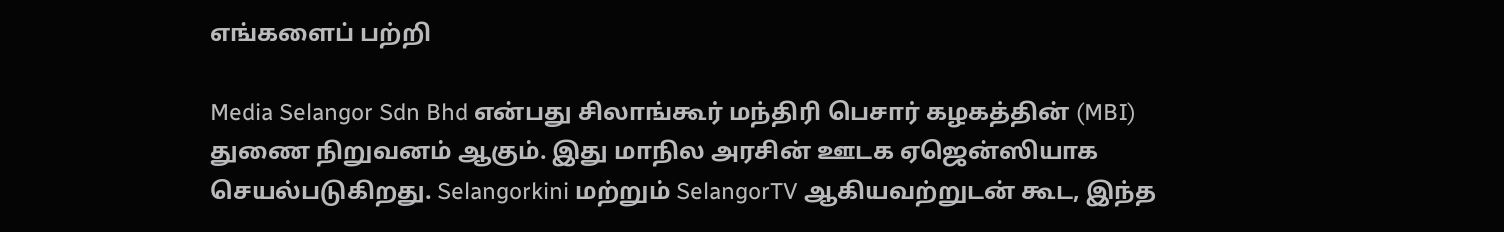எங்களைப் பற்றி

Media Selangor Sdn Bhd என்பது சிலாங்கூர் மந்திரி பெசார் கழகத்தின் (MBI) துணை நிறுவனம் ஆகும். இது மாநில அரசின் ஊடக ஏஜென்ஸியாக செயல்படுகிறது. Selangorkini மற்றும் SelangorTV ஆகியவற்றுடன் கூட, இந்த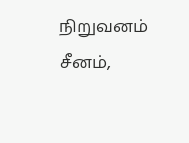நிறுவனம் சீனம்,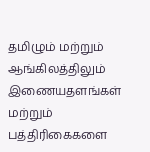தமிழும் மற்றும் ஆங்கிலத்திலும் இணையதளங்கள் மற்றும் பத்திரிகைகளை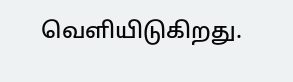வெளியிடுகிறது.